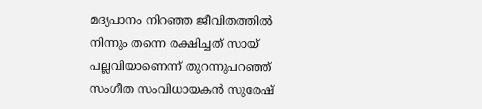മദ്യപാനം നിറഞ്ഞ ജീവിതത്തിൽ നിന്നും തന്നെ രക്ഷിച്ചത് സായ് പല്ലവിയാണെന്ന് തുറന്നുപറഞ്ഞ് സംഗീത സംവിധായകൻ സുരേഷ്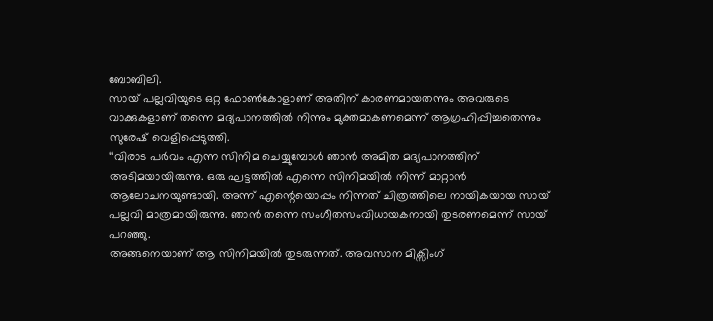ബോബിലി.
സായ് പല്ലവിയുടെ ഒറ്റ ഫോൺകോളാണ് അതിന് കാരണമായതന്നും അവരുടെ വാക്കുകളാണ് തന്നെ മദ്യപാനത്തിൽ നിന്നും മുക്തമാകണമെന്ന് ആഗ്രഹിപ്പിച്ചതെന്നും സുരേഷ് വെളിപ്പെടുത്തി.
‘‘വിരാട പർവം എന്ന സിനിമ ചെയ്യുമ്പോൾ ഞാൻ അമിത മദ്യപാനത്തിന് അടിമയായിരുന്നു. ഒരു ഘട്ടത്തിൽ എന്നെ സിനിമയിൽ നിന്ന് മാറ്റാൻ ആലോചനയുണ്ടായി. അന്ന് എന്റെയൊപ്പം നിന്നത് ചിത്രത്തിലെ നായികയായ സായ് പല്ലവി മാത്രമായിരുന്നു. ഞാൻ തന്നെ സംഗീതസംവിധായകനായി തുടരണമെന്ന് സായ് പറഞ്ഞു.
അങ്ങനെയാണ് ആ സിനിമയിൽ തുടരുന്നത്. അവസാന മിക്സിംഗ്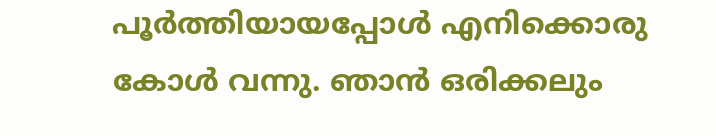പൂർത്തിയായപ്പോൾ എനിക്കൊരു കോൾ വന്നു. ഞാൻ ഒരിക്കലും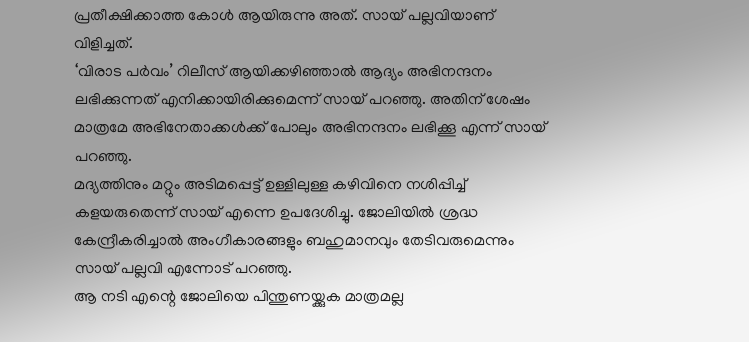പ്രതീക്ഷിക്കാത്ത കോൾ ആയിരുന്നു അത്. സായ് പല്ലവിയാണ് വിളിച്ചത്.
‘വിരാട പർവം’ റിലീസ് ആയിക്കഴിഞ്ഞാൽ ആദ്യം അഭിനന്ദനം ലഭിക്കുന്നത് എനിക്കായിരിക്കുമെന്ന് സായ് പറഞ്ഞു. അതിന് ശേഷം മാത്രമേ അഭിനേതാക്കൾക്ക് പോലും അഭിനന്ദനം ലഭിക്കൂ എന്ന് സായ് പറഞ്ഞു.
മദ്യത്തിനും മറ്റും അടിമപ്പെട്ട് ഉള്ളിലുള്ള കഴിവിനെ നശിപ്പിച്ച് കളയരുതെന്ന് സായ് എന്നെ ഉപദേശിച്ചു. ജോലിയിൽ ശ്രദ്ധ കേന്ദ്രീകരിച്ചാൽ അംഗീകാരങ്ങളും ബഹുമാനവും തേടിവരുമെന്നും സായ് പല്ലവി എന്നോട് പറഞ്ഞു.
ആ നടി എന്റെ ജോലിയെ പിന്തുണയ്ക്കുക മാത്രമല്ല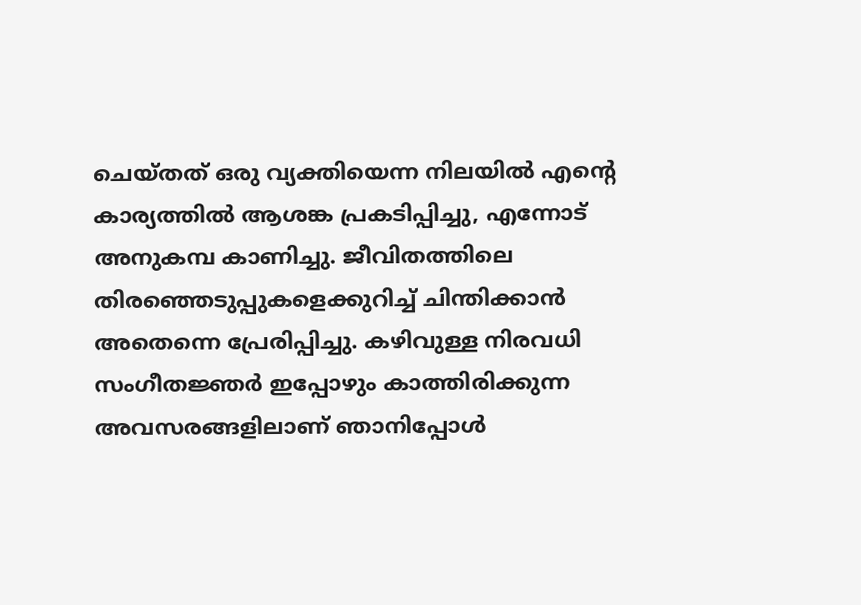ചെയ്തത് ഒരു വ്യക്തിയെന്ന നിലയിൽ എന്റെ കാര്യത്തിൽ ആശങ്ക പ്രകടിപ്പിച്ചു, എന്നോട് അനുകമ്പ കാണിച്ചു. ജീവിതത്തിലെ തിരഞ്ഞെടുപ്പുകളെക്കുറിച്ച് ചിന്തിക്കാൻ അതെന്നെ പ്രേരിപ്പിച്ചു. കഴിവുള്ള നിരവധി സംഗീതജ്ഞർ ഇപ്പോഴും കാത്തിരിക്കുന്ന അവസരങ്ങളിലാണ് ഞാനിപ്പോൾ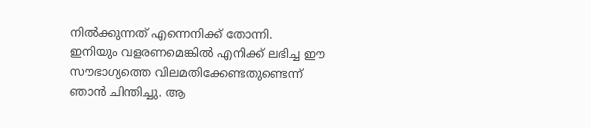നിൽക്കുന്നത് എന്നെനിക്ക് തോന്നി.
ഇനിയും വളരണമെങ്കിൽ എനിക്ക് ലഭിച്ച ഈ സൗഭാഗ്യത്തെ വിലമതിക്കേണ്ടതുണ്ടെന്ന് ഞാൻ ചിന്തിച്ചു. ആ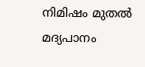നിമിഷം മുതൽ മദ്യപാനം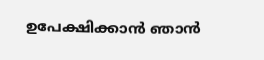ഉപേക്ഷിക്കാൻ ഞാൻ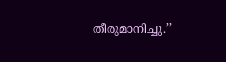തീരുമാനിച്ചു.’’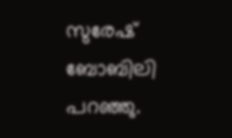സുരേഷ് ബോബിലി പറഞ്ഞു.